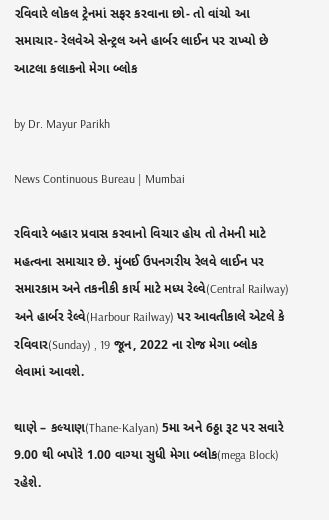રવિવારે લોકલ ટ્રેનમાં સફર કરવાના છો- તો વાંચો આ સમાચાર- રેલવેએ સેન્ટ્રલ અને હાર્બર લાઈન પર રાખ્યો છે આટલા કલાકનો મેગા બ્લોક

by Dr. Mayur Parikh

News Continuous Bureau | Mumbai

રવિવારે બહાર પ્રવાસ કરવાનો વિચાર હોય તો તેમની માટે મહત્વના સમાચાર છે. મુંબઈ ઉપનગરીય રેલવે લાઈન પર સમારકામ અને તકનીકી કાર્ય માટે મધ્ય રેલ્વે(Central Railway) અને હાર્બર રેલ્વે(Harbour Railway) પર આવતીકાલે એટલે કે રવિવાર(Sunday) , 19 જૂન, 2022 ના રોજ મેગા બ્લોક લેવામાં આવશે.

થાણે – કલ્યાણ(Thane-Kalyan) 5મા અને 6ઠ્ઠા રૂટ પર સવારે 9.00 થી બપોરે 1.00 વાગ્યા સુધી મેગા બ્લોક(mega Block) રહેશે.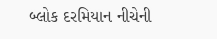બ્લોક દરમિયાન નીચેની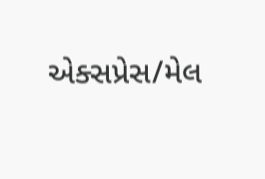એક્સપ્રેસ/મેલ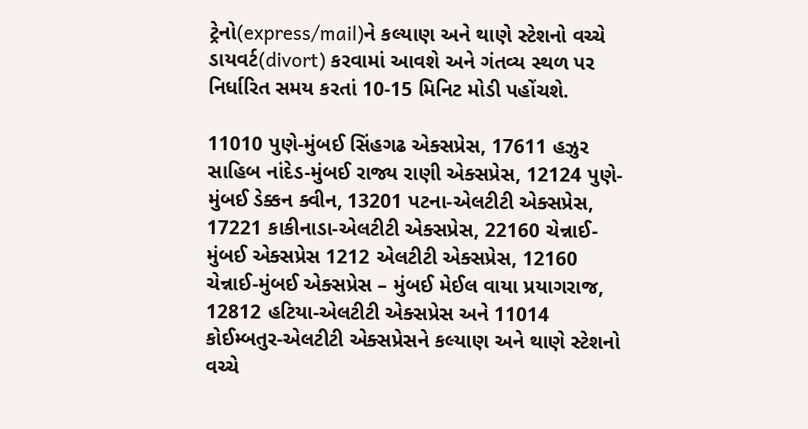ટ્રેનો(express/mail)ને કલ્યાણ અને થાણે સ્ટેશનો વચ્ચે ડાયવર્ટ(divort) કરવામાં આવશે અને ગંતવ્ય સ્થળ પર નિર્ધારિત સમય કરતાં 10-15 મિનિટ મોડી પહોંચશે.

11010 પુણે-મુંબઈ સિંહગઢ એક્સપ્રેસ, 17611 હઝુર સાહિબ નાંદેડ-મુંબઈ રાજ્ય રાણી એક્સપ્રેસ, 12124 પુણે-મુંબઈ ડેક્કન ક્વીન, 13201 પટના-એલટીટી એક્સપ્રેસ, 17221 કાકીનાડા-એલટીટી એક્સપ્રેસ, 22160 ચેન્નાઈ-મુંબઈ એક્સપ્રેસ 1212 એલટીટી એક્સપ્રેસ, 12160 ચેન્નાઈ-મુંબઈ એક્સપ્રેસ – મુંબઈ મેઈલ વાયા પ્રયાગરાજ, 12812 હટિયા-એલટીટી એક્સપ્રેસ અને 11014 કોઈમ્બતુર-એલટીટી એક્સપ્રેસને કલ્યાણ અને થાણે સ્ટેશનો વચ્ચે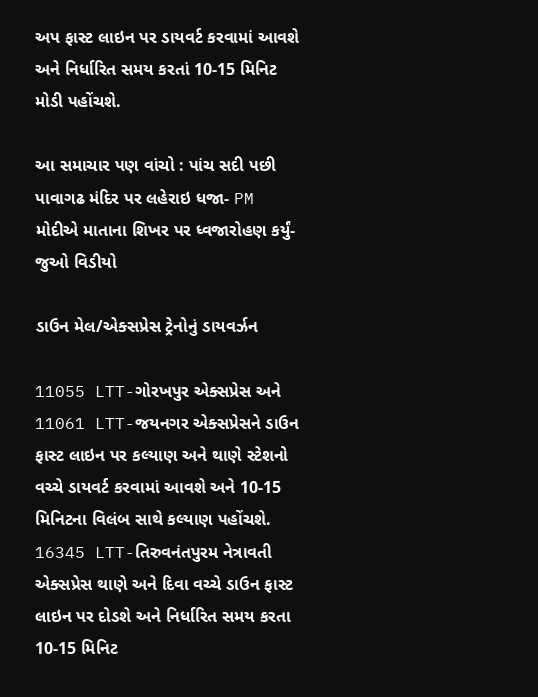અપ ફાસ્ટ લાઇન પર ડાયવર્ટ કરવામાં આવશે અને નિર્ધારિત સમય કરતાં 10-15 મિનિટ મોડી પહોંચશે.

આ સમાચાર પણ વાંચો : પાંચ સદી પછી પાવાગઢ મંદિર પર લહેરાઇ ધજા- PM મોદીએ માતાના શિખર પર ધ્વજારોહણ કર્યું-જુઓ વિડીયો

ડાઉન મેલ/એક્સપ્રેસ ટ્રેનોનું ડાયવર્ઝન

11055 LTT-ગોરખપુર એક્સપ્રેસ અને 11061 LTT-જયનગર એક્સપ્રેસને ડાઉન ફાસ્ટ લાઇન પર કલ્યાણ અને થાણે સ્ટેશનો વચ્ચે ડાયવર્ટ કરવામાં આવશે અને 10-15 મિનિટના વિલંબ સાથે કલ્યાણ પહોંચશે. 16345 LTT-તિરુવનંતપુરમ નેત્રાવતી એક્સપ્રેસ થાણે અને દિવા વચ્ચે ડાઉન ફાસ્ટ લાઇન પર દોડશે અને નિર્ધારિત સમય કરતા 10-15 મિનિટ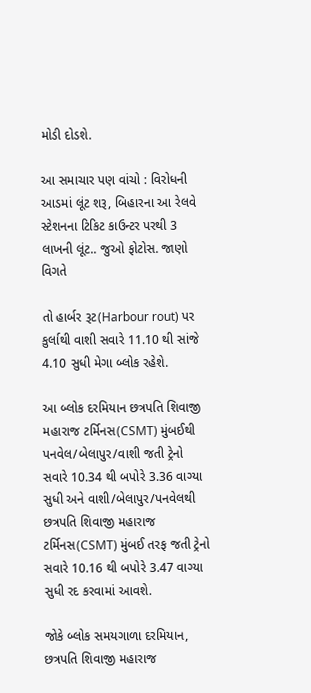મોડી દોડશે.

આ સમાચાર પણ વાંચો : વિરોધની આડમાં લૂંટ શરૂ, બિહારના આ રેલવે સ્ટેશનના ટિકિટ કાઉન્ટર પરથી 3 લાખની લૂંટ.. જુઓ ફોટોસ. જાણો વિગતે

તો હાર્બર રૂટ(Harbour rout) પર કુર્લાથી વાશી સવારે 11.10 થી સાંજે 4.10 સુધી મેગા બ્લોક રહેશે.

આ બ્લોક દરમિયાન છત્રપતિ શિવાજી મહારાજ ટર્મિનસ(CSMT) મુંબઈથી પનવેલ/બેલાપુર/વાશી જતી ટ્રેનો સવારે 10.34 થી બપોરે 3.36 વાગ્યા સુધી અને વાશી/બેલાપુર/પનવેલથી છત્રપતિ શિવાજી મહારાજ ટર્મિનસ(CSMT) મુંબઈ તરફ જતી ટ્રેનો સવારે 10.16 થી બપોરે 3.47 વાગ્યા સુધી રદ કરવામાં આવશે.

જોકે બ્લોક સમયગાળા દરમિયાન, છત્રપતિ શિવાજી મહારાજ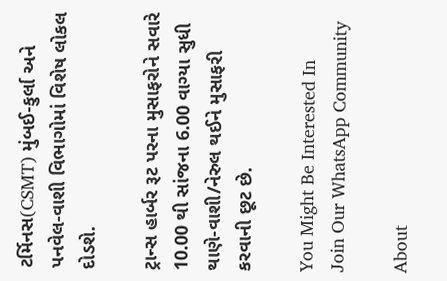ટર્મિનસ(CSMT) મુંબઈ-કુર્લા અને પનવેલ-વાશી વિભાગોમાં વિશેષ લોકલ દોડશે.

ટ્રાન્સ હાર્બર રૂટ પરના મુસાફરોને સવારે 10.00 થી સાંજના 6.00 વાગ્યા સુધી થાણે-વાશી/નેરુલ થઈને મુસાફરી કરવાની છૂટ છે.

You Might Be Interested In
Join Our WhatsApp Community

About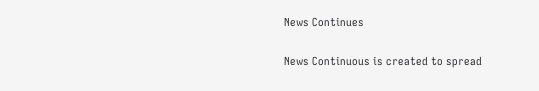News Continues

News Continuous is created to spread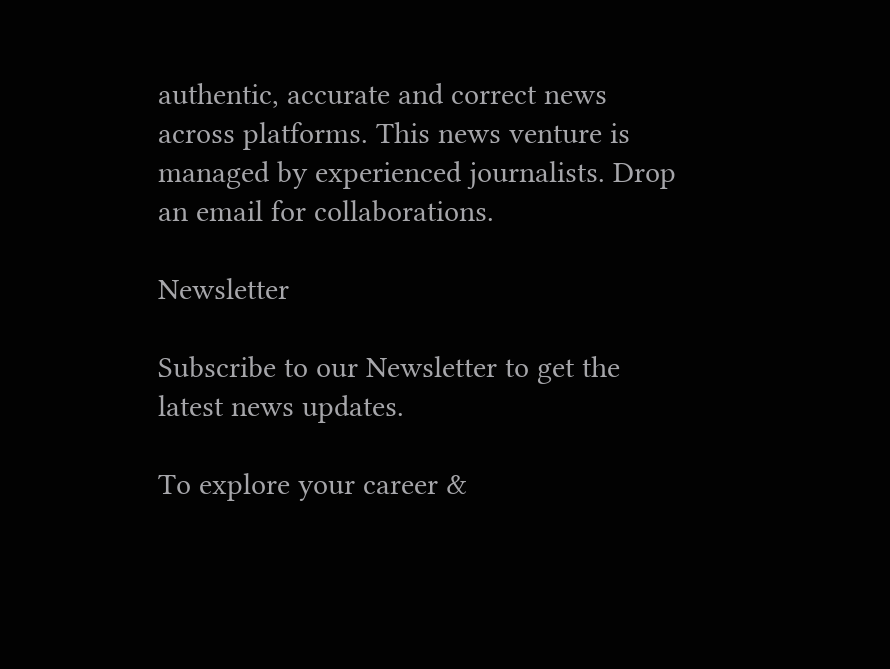authentic, accurate and correct news across platforms. This news venture is managed by experienced journalists. Drop an email for collaborations.

Newsletter

Subscribe to our Newsletter to get the latest news updates.

To explore your career &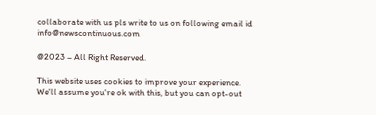collaborate with us pls write to us on following email id info@newscontinuous.com

@2023 – All Right Reserved.

This website uses cookies to improve your experience. We'll assume you're ok with this, but you can opt-out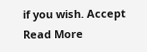if you wish. Accept Read More